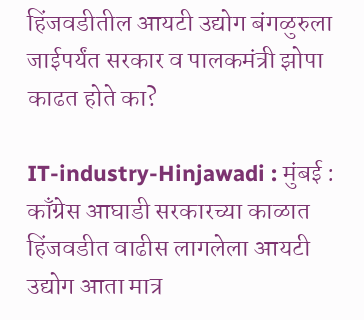हिंजवडीतील आयटी उद्योग बंगळुरुला जाईपर्यंत सरकार व पालकमंत्री झोपा काढत होते का?

IT-industry-Hinjawadi : मुंबई :  काँग्रेस आघाडी सरकारच्या काळात हिंजवडीत वाढीस लागलेला आयटी उद्योग आता मात्र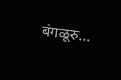बंगळूरु…